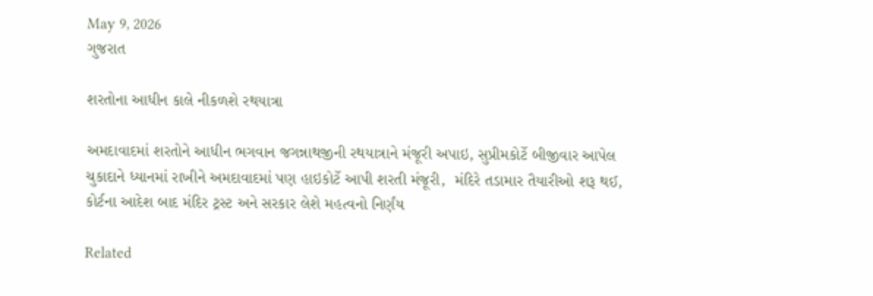May 9, 2026
ગુજરાત

શરતોના આધીન કાલે નીકળશે રથયાત્રા

અમદાવાદમાં શરતોને આધીન ભગવાન જગન્નાથજીની રથયાત્રાને મંજૂરી અપાઇ, સુપ્રીમકોર્ટે બીજીવાર આપેલ ચુકાદાને ધ્યાનમાં રાખીને અમદાવાદમાં પણ હાઇકોર્ટે આપી શરતી મંજૂરી,  મંદિરે તડામાર તૈયારીઓ શરૂ થઈ, કોર્ટના આદેશ બાદ મંદિર ટ્રસ્ટ અને સરકાર લેશે મહત્વનો નિર્ણંય

Related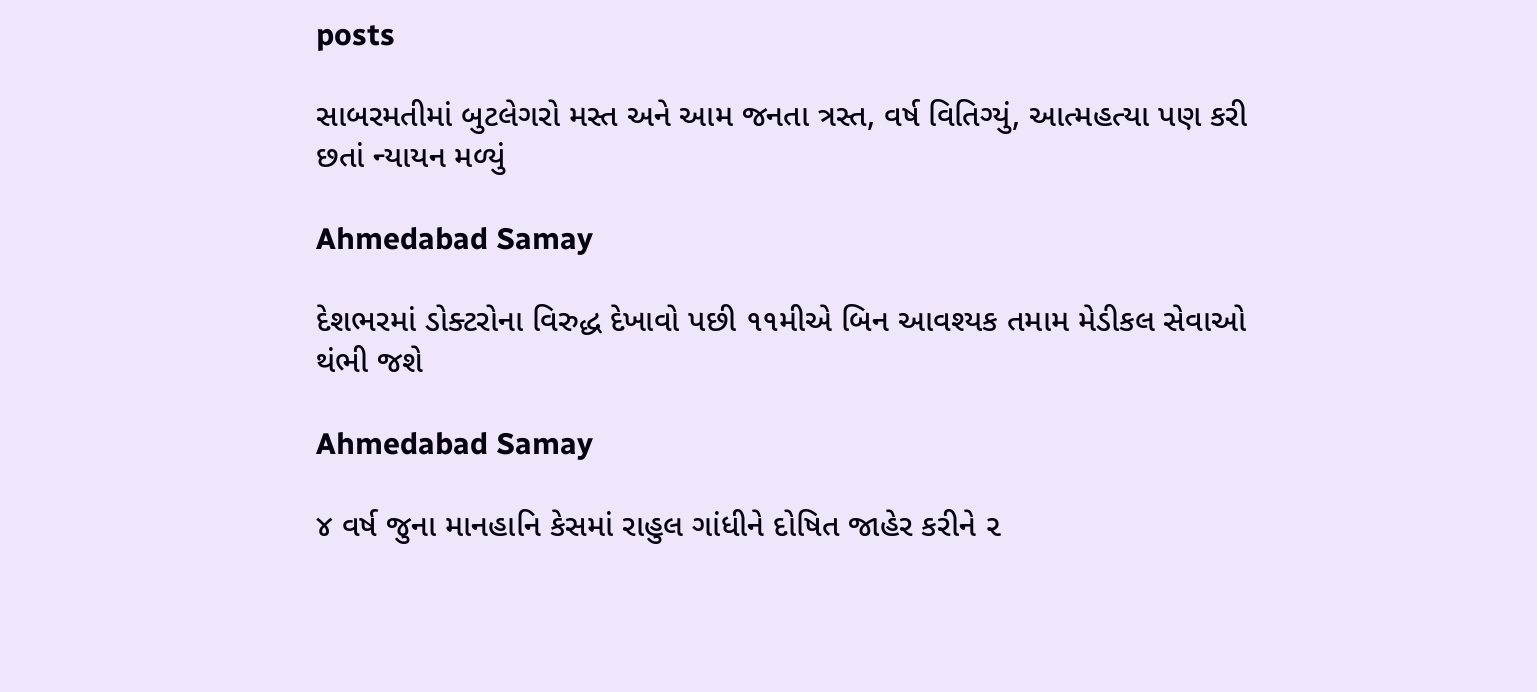posts

સાબરમતીમાં બુટલેગરો મસ્ત અને આમ જનતા ત્રસ્ત, વર્ષ વિતિગ્યું, આત્મહત્યા પણ કરી છતાં ન્યાયન મળ્યું

Ahmedabad Samay

દેશભરમાં ડોક્ટરોના વિરુદ્ધ દેખાવો પછી ૧૧મીએ બિન આવશ્યક તમામ મેડીકલ સેવાઓ થંભી જશે

Ahmedabad Samay

૪ વર્ષ જુના માનહાનિ કેસમાં રાહુલ ગાંધીને દોષિત જાહેર કરીને ૨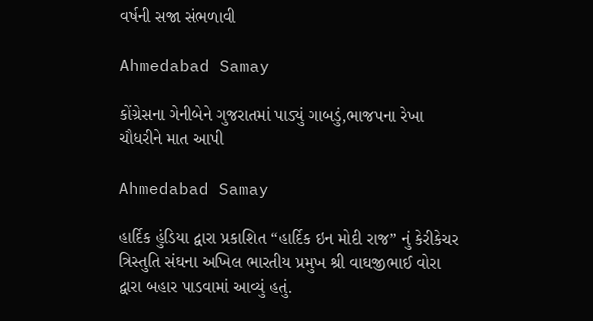વર્ષની સજા સંભળાવી

Ahmedabad Samay

કોંગ્રેસના ગેનીબેને ગુજરાતમાં પાડ્યું ગાબડું,ભાજપના રેખા ચૌધરીને માત આપી

Ahmedabad Samay

હાર્દિક હુંડિયા દ્વારા પ્રકાશિત “હાર્દિક ઇન મોદી રાજ” નું કેરીકેચર ત્રિસ્તુતિ સંઘના અખિલ ભારતીય પ્રમુખ શ્રી વાઘજીભાઈ વોરા દ્વારા બહાર પાડવામાં આવ્યું હતું.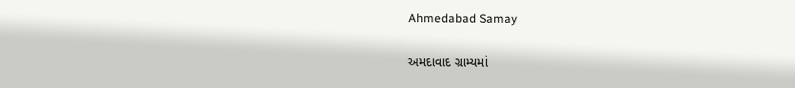Ahmedabad Samay

અમદાવાદ ગ્રામ્યમાં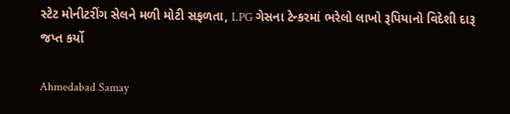સ્ટેટ મોનીટરીંગ સેલને મળી મોટી સફળતા, LPG ગેસના ટેન્કરમાં ભરેલો લાખો રૂપિયાનો વિદેશી દારૂ જપ્ત કર્યો

Ahmedabad Samay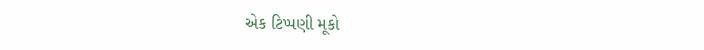એક ટિપ્પણી મૂકો